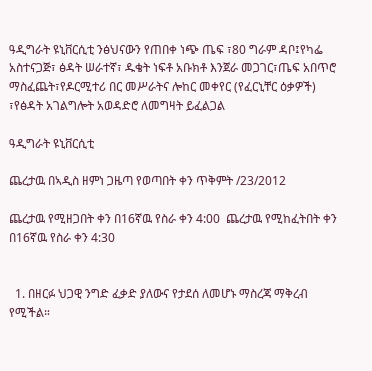ዓዲግራት ዩኒቨርሲቲ ንፅህናውን የጠበቀ ነጭ ጤፍ ፣80 ግራም ዳቦ፤የካፌ አስተናጋጅ፣ ፅዳት ሠራተኛ፣ ዱቄት ነፍቶ አቡክቶ እንጀራ መጋገር፣ጤፍ አበጥሮ ማስፈጨት፣የዶርሚተሪ በር መሥራትና ሎከር መቀየር (የፈርኒቸር ዕቃዎች) ፣የፅዳት አገልግሎት አወዳድሮ ለመግዛት ይፈልጋል

ዓዲግራት ዩኒቨርሲቲ

ጨረታዉ በኣዲስ ዘምነ ጋዜጣ የወጣበት ቀን ጥቅምት /23/2012

ጨረታዉ የሚዘጋበት ቀን በ16ኛዉ የስራ ቀን 4:00  ጨረታዉ የሚከፈትበት ቀን በ16ኛዉ የስራ ቀን 4:30


  1. በዘርፉ ህጋዊ ንግድ ፈቃድ ያለውና የታደሰ ለመሆኑ ማስረጃ ማቅረብ የሚችል።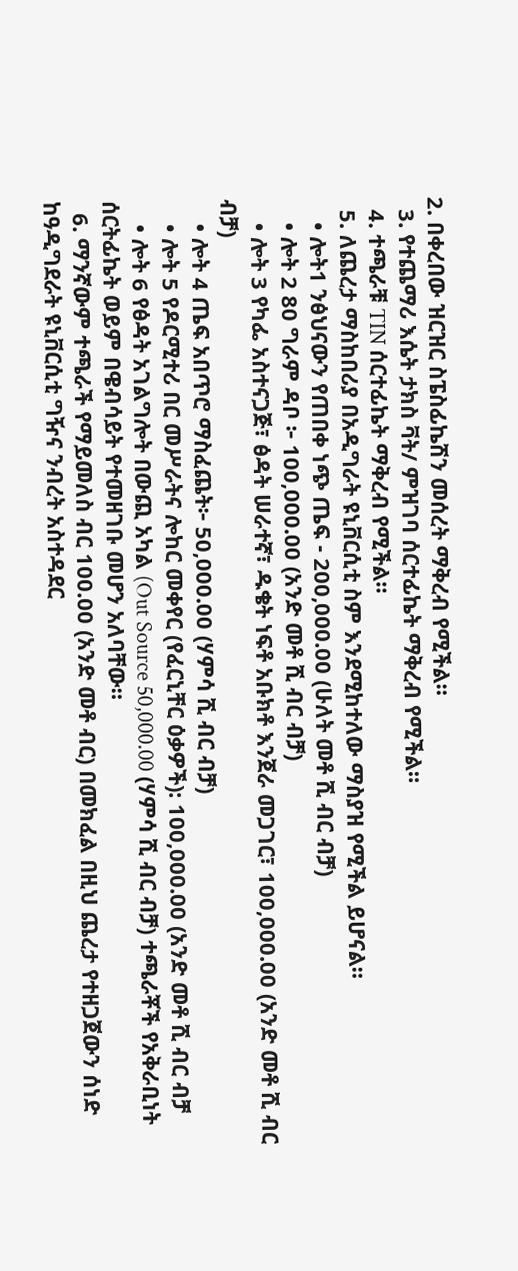2. በቀረበው ዝርዝር ስፔስፊኬሽን መሰረት ማቅረብ የሚችል።
  3. የተጨማሪ እሴት ታክስ ቫት/ ምዝገባ ሰርተፊኬት ማቅረብ የሚችል።
  4. ተጫራቹ TIN ሰርተፊኬት ማቅረብ የሚችል።
  5. ለጨረታ ማስከበሪያ በአዲግራት ዩኒቨርሲቲ ስም እንደሚከተለው ማስያዝ የሚችል ይሆናል።
    • ሎት1 ንፅህናውን የጠበቀ ነጭ ጤፍ - 200,000.00 (ሁለት መቶ ሺ ብር ብቻ)
    • ሎት 2 80 ግራም ዳቦ ፦ 100,000.00 (አንድ መቶ ሺ ብር ብቻ)
    • ሎት 3 የካፌ አስተናጋጅ፣ ፅዳት ሠራተኛ፣ ዱቄት ነፍቶ አቡክቶ እንጀራ መጋገር፣ 100,000.00 (አንድ መቶ ሺ ብር ብቻ)
    • ሎት 4 ጤፍ አበጥሮ ማስፈጨት፦ 50,000.00 (ሃምሳ ሺ ብር ብቻ)
    • ሎት 5 የዶርሚተሪ በር መሥራትና ሎከር መቀየር (የፈርኒቸር ዕቃዎች): 100,000.00 (አንድ መቶ ሺ ብር ብቻ
    • ሎት 6 የፅዳት አገልግሎት በውጪ አካል (Out Source 50,000.00 (ሃምሳ ሺ ብር ብቻ) ተጫራቾች የአቅራቢነት ሰርትፊኬት ወይም በዌብሳይት የተመዘገቡ መሆን አለባቸው።
  6. ማንኛውም ተጫራች የማይመለስ ብር 100.00 (አንድ መቶ ብር) በመክፈል በዚህ ጨረታ የተዘጋጀውን ሰነድ ከዓዲግደራት ዩኒቨርሲቲ ግዥና ንብረት አስተዳደር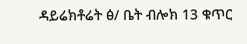ዳይሬክቶሬት ፅ/ ቤት ብሎክ 13 ቁጥር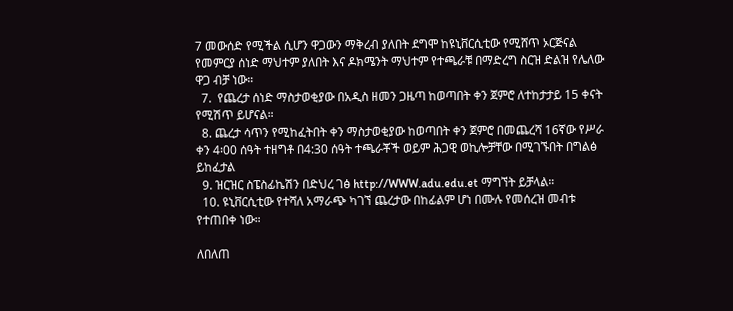7 መውሰድ የሚችል ሲሆን ዋጋውን ማቅረብ ያለበት ደግሞ ከዩኒቨርሲቲው የሚሸጥ ኦርጅናል የመምርያ ሰነድ ማህተም ያለበት እና ዶክሜንት ማህተም የተጫራቹ በማድረግ ስርዝ ድልዝ የሌለው ዋጋ ብቻ ነው።
  7.  የጨረታ ሰነድ ማስታወቂያው በአዲስ ዘመን ጋዜጣ ከወጣበት ቀን ጀምሮ ለተከታታይ 15 ቀናት የሚሽጥ ይሆናል።
  8. ጨረታ ሳጥን የሚከፈትበት ቀን ማስታወቂያው ከወጣበት ቀን ጀምሮ በመጨረሻ 16ኛው የሥራ ቀን 4፡00 ሰዓት ተዘግቶ በ4:30 ሰዓት ተጫራቾች ወይም ሕጋዊ ወኪሎቻቸው በሚገኙበት በግልፅ ይከፈታል
  9. ዝርዝር ስፔስፊኬሽን በድህረ ገፅ http://WWW.adu.edu.et ማግኘት ይቻላል።
  10. ዩኒቨርሲቲው የተሻለ አማራጭ ካገኘ ጨረታው በከፊልም ሆነ በሙሉ የመሰረዝ መብቱ የተጠበቀ ነው።

ለበለጠ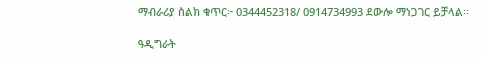ማብራሪያ ስልክ ቁጥር፦ 0344452318/ 0914734993 ደውሎ ማነጋገር ይቻላል።

ዓዲግራት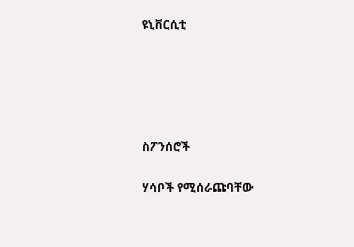ዩኒቨርሲቲ





ስፖንሰሮች

ሃሳቦች የሚሰራጩባቸው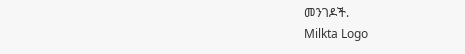መንገዶች.
Milkta Logo